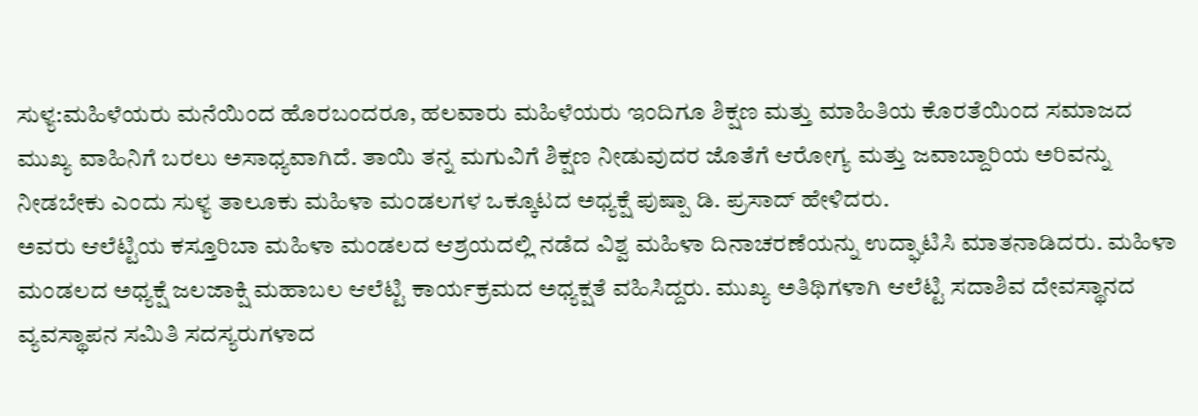ಸುಳ್ಯ:ಮಹಿಳೆಯರು ಮನೆಯಿಂದ ಹೊರಬಂದರೂ, ಹಲವಾರು ಮಹಿಳೆಯರು ಇಂದಿಗೂ ಶಿಕ್ಷಣ ಮತ್ತು ಮಾಹಿತಿಯ ಕೊರತೆಯಿಂದ ಸಮಾಜದ ಮುಖ್ಯ ವಾಹಿನಿಗೆ ಬರಲು ಅಸಾಧ್ಯವಾಗಿದೆ. ತಾಯಿ ತನ್ನ ಮಗುವಿಗೆ ಶಿಕ್ಷಣ ನೀಡುವುದರ ಜೊತೆಗೆ ಆರೋಗ್ಯ ಮತ್ತು ಜವಾಬ್ದಾರಿಯ ಅರಿವನ್ನು ನೀಡಬೇಕು ಎಂದು ಸುಳ್ಯ ತಾಲೂಕು ಮಹಿಳಾ ಮಂಡಲಗಳ ಒಕ್ಕೂಟದ ಅಧ್ಯಕ್ಷೆ ಪುಷ್ಪಾ ಡಿ. ಪ್ರಸಾದ್ ಹೇಳಿದರು.
ಅವರು ಆಲೆಟ್ಟಿಯ ಕಸ್ತೂರಿಬಾ ಮಹಿಳಾ ಮಂಡಲದ ಆಶ್ರಯದಲ್ಲಿ ನಡೆದ ವಿಶ್ವ ಮಹಿಳಾ ದಿನಾಚರಣೆಯನ್ನು ಉದ್ಘಾಟಿಸಿ ಮಾತನಾಡಿದರು. ಮಹಿಳಾ ಮಂಡಲದ ಅಧ್ಯಕ್ಷೆ ಜಲಜಾಕ್ಷಿ ಮಹಾಬಲ ಆಲೆಟ್ಟಿ ಕಾರ್ಯಕ್ರಮದ ಅಧ್ಯಕ್ಷತೆ ವಹಿಸಿದ್ದರು. ಮುಖ್ಯ ಅತಿಥಿಗಳಾಗಿ ಆಲೆಟ್ಟಿ ಸದಾಶಿವ ದೇವಸ್ಥಾನದ ವ್ಯವಸ್ಥಾಪನ ಸಮಿತಿ ಸದಸ್ಯರುಗಳಾದ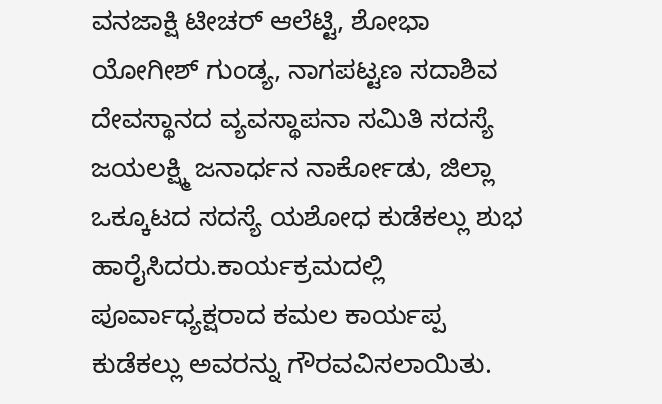ವನಜಾಕ್ಷಿ ಟೀಚರ್ ಆಲೆಟ್ಟಿ, ಶೋಭಾ ಯೋಗೀಶ್ ಗುಂಡ್ಯ, ನಾಗಪಟ್ಟಣ ಸದಾಶಿವ ದೇವಸ್ಥಾನದ ವ್ಯವಸ್ಥಾಪನಾ ಸಮಿತಿ ಸದಸ್ಯೆ ಜಯಲಕ್ಷ್ಮಿ ಜನಾರ್ಧನ ನಾರ್ಕೋಡು, ಜಿಲ್ಲಾ ಒಕ್ಕೂಟದ ಸದಸ್ಯೆ ಯಶೋಧ ಕುಡೆಕಲ್ಲು ಶುಭ ಹಾರೈಸಿದರು.ಕಾರ್ಯಕ್ರಮದಲ್ಲಿ ಪೂರ್ವಾಧ್ಯಕ್ಷರಾದ ಕಮಲ ಕಾರ್ಯಪ್ಪ ಕುಡೆಕಲ್ಲು ಅವರನ್ನು ಗೌರವವಿಸಲಾಯಿತು.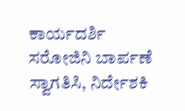ಕಾರ್ಯದರ್ಶಿ ಸರೋಜಿನಿ ಬಾರ್ಪಣೆ ಸ್ವಾಗತಿಸಿ, ನಿರ್ದೇಶಕಿ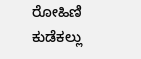ರೋಹಿಣಿ ಕುಡೆಕಲ್ಲು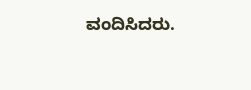ವಂದಿಸಿದರು.